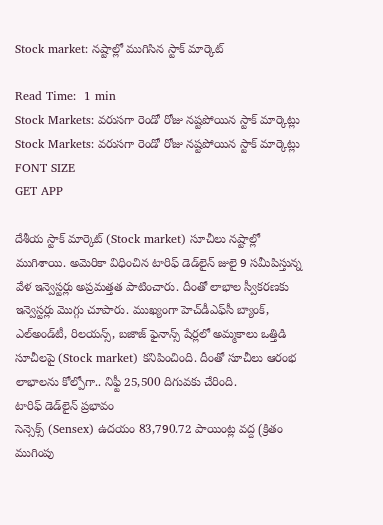Stock market: నష్టాల్లో ముగిసిన స్టాక్‌ మార్కెట్‌

Read Time:  1 min
Stock Markets: వరుసగా రెండో రోజు నష్టపోయిన స్టాక్ మార్కెట్లు
Stock Markets: వరుసగా రెండో రోజు నష్టపోయిన స్టాక్ మార్కెట్లు
FONT SIZE
GET APP

దేశీయ స్టాక్‌ మార్కెట్‌ (Stock market) సూచీలు నష్టాల్లో ముగిశాయి. అమెరికా విధించిన టారిఫ్‌ డెడ్‌లైన్‌ జులై 9 సమీపిస్తున్న వేళ ఇన్వెస్టర్లు అప్రమత్తత పాటించారు. దీంతో లాభాల స్వీకరణకు ఇన్వెస్టర్లు మొగ్గు చూపారు. ముఖ్యంగా హెచ్‌డీఎఫ్‌సీ బ్యాంక్‌, ఎల్‌అండ్‌టీ, రిలయన్స్‌, బజాజ్‌ ఫైనాన్స్‌ షేర్లలో అమ్మకాలు ఒత్తిడి సూచీలపై (Stock market) కనిపించింది. దీంతో సూచీలు ఆరంభ లాభాలను కోల్పోగా.. నిఫ్టీ 25,500 దిగువకు చేరింది.
టారిఫ్ డెడ్‌లైన్ ప్రభావం
సెన్సెక్స్‌ (Sensex) ఉదయం 83,790.72 పాయింట్ల వద్ద (క్రితం ముగింపు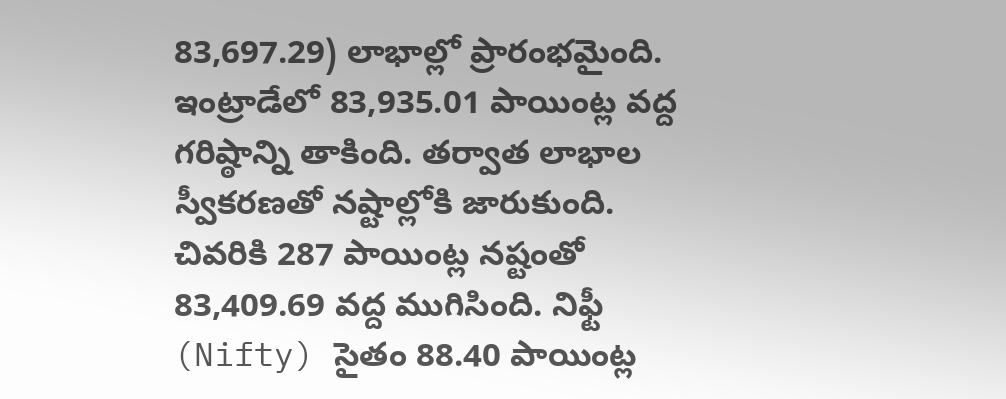83,697.29) లాభాల్లో ప్రారంభమైంది. ఇంట్రాడేలో 83,935.01 పాయింట్ల వద్ద గరిష్ఠాన్ని తాకింది. తర్వాత లాభాల స్వీకరణతో నష్టాల్లోకి జారుకుంది. చివరికి 287 పాయింట్ల నష్టంతో 83,409.69 వద్ద ముగిసింది. నిఫ్టీ (Nifty) సైతం 88.40 పాయింట్ల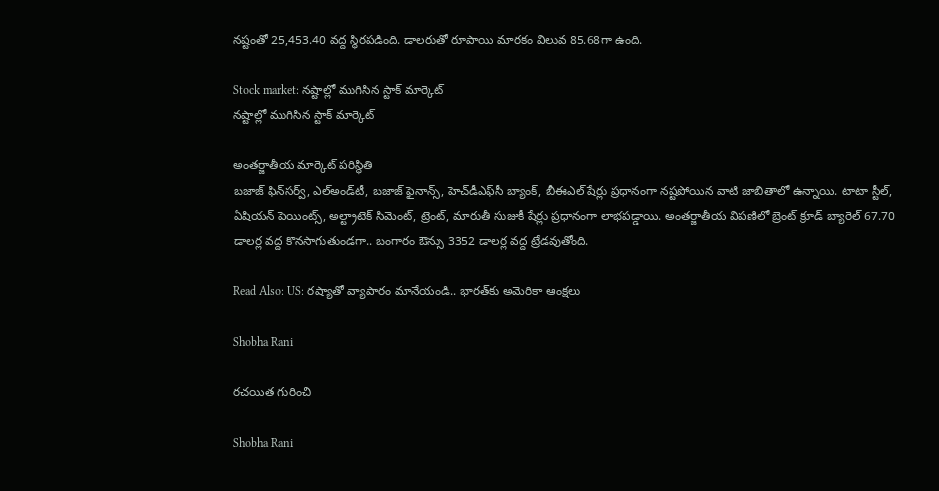నష్టంతో 25,453.40 వద్ద స్థిరపడింది. డాలరుతో రూపాయి మారకం విలువ 85.68గా ఉంది.

Stock market: నష్టాల్లో ముగిసిన స్టాక్‌ మార్కెట్‌
నష్టాల్లో ముగిసిన స్టాక్‌ మార్కెట్‌

అంతర్జాతీయ మార్కెట్ పరిస్థితి
బజాజ్‌ ఫిన్‌సర్వ్‌, ఎల్‌అండ్‌టీ, బజాజ్‌ ఫైనాన్స్‌, హెచ్‌డీఎఫ్‌సీ బ్యాంక్‌, బీఈఎల్‌ షేర్లు ప్రధానంగా నష్టపోయిన వాటి జాబితాలో ఉన్నాయి. టాటా స్టీల్‌, ఏషియన్‌ పెయింట్స్‌, అల్ట్రాటెక్‌ సిమెంట్‌, ట్రెంట్‌, మారుతీ సుజుకీ షేర్లు ప్రధానంగా లాభపడ్డాయి. అంతర్జాతీయ విపణిలో బ్రెంట్ క్రూడ్‌ బ్యారెల్‌ 67.70 డాలర్ల వద్ద కొనసాగుతుండగా.. బంగారం ఔన్సు 3352 డాలర్ల వద్ద ట్రేడవుతోంది.

Read Also: US: రష్యాతో వ్యాపారం మానేయండి.. భారత్‌కు అమెరికా ఆంక్షలు

Shobha Rani

రచయిత గురించి

Shobha Rani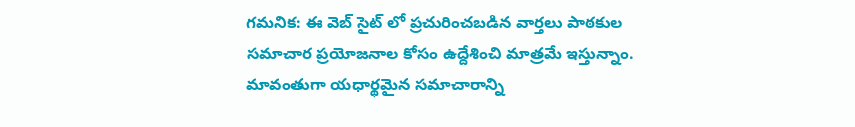గమనిక: ఈ వెబ్ సైట్ లో ప్రచురించబడిన వార్తలు పాఠకుల సమాచార ప్రయోజనాల కోసం ఉద్దేశించి మాత్రమే ఇస్తున్నాం. మావంతుగా యధార్థమైన సమాచారాన్ని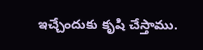ఇచ్చేందుకు కృషి చేస్తాము.